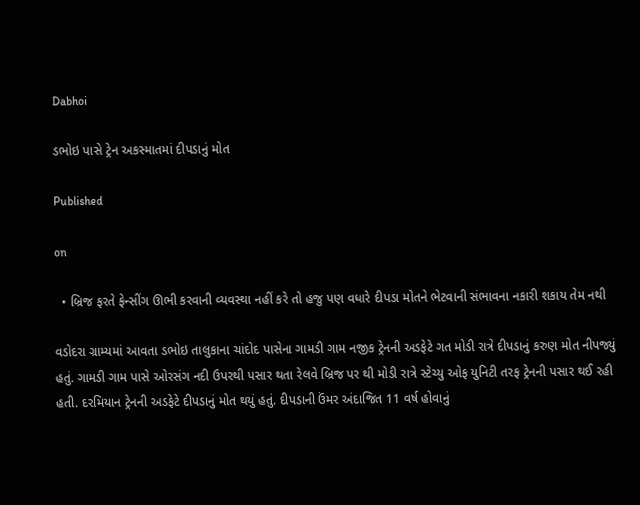Dabhoi

ડભોઇ પાસે ટ્રેન અકસ્માતમાં દીપડાનું મોત

Published

on

  • બ્રિજ ફરતે ફેન્સીંગ ઊભી કરવાની વ્યવસ્થા નહીં કરે તો હજુ પણ વધારે દીપડા મોતને ભેટવાની સંભાવના નકારી શકાય તેમ નથી

વડોદરા ગ્રામ્યમાં આવતા ડભોઇ તાલુકાના ચાંદોદ પાસેના ગામડી ગામ નજીક ટ્રેનની અડફેટે ગત મોડી રાત્રે દીપડાનું કરુણ મોત નીપજ્યું હતું. ગામડી ગામ પાસે ઓરસંગ નદી ઉપરથી પસાર થતા રેલવે બ્રિજ પર થી મોડી રાત્રે સ્ટેચ્યુ ઓફ યુનિટી તરફ ટ્રેનની પસાર થઈ રહી હતી. દરમિયાન ટ્રેનની અડફેટે દીપડાનું મોત થયું હતું. દીપડાની ઉંમર અંદાજિત 11 વર્ષ હોવાનું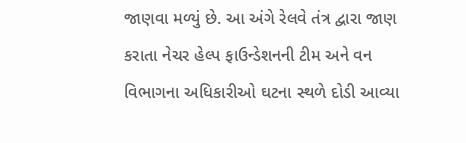જાણવા મળ્યું છે. આ અંગે રેલવે તંત્ર દ્વારા જાણ કરાતા નેચર હેલ્પ ફાઉન્ડેશનની ટીમ અને વન વિભાગના અધિકારીઓ ઘટના સ્થળે દોડી આવ્યા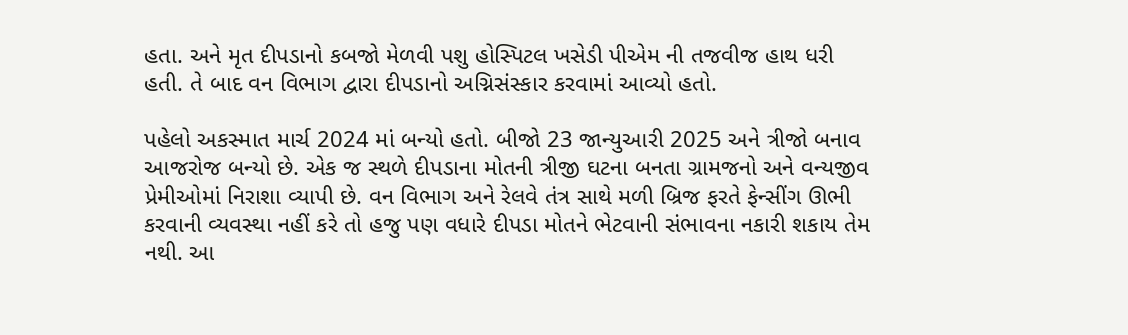હતા. અને મૃત દીપડાનો કબજો મેળવી પશુ હોસ્પિટલ ખસેડી પીએમ ની તજવીજ હાથ ધરી હતી. તે બાદ વન વિભાગ દ્વારા દીપડાનો અગ્નિસંસ્કાર કરવામાં આવ્યો હતો.

પહેલો અકસ્માત માર્ચ 2024 માં બન્યો હતો. બીજો 23 જાન્યુઆરી 2025 અને ત્રીજો બનાવ આજરોજ બન્યો છે. એક જ સ્થળે દીપડાના મોતની ત્રીજી ઘટના બનતા ગ્રામજનો અને વન્યજીવ પ્રેમીઓમાં નિરાશા વ્યાપી છે. વન વિભાગ અને રેલવે તંત્ર સાથે મળી બ્રિજ ફરતે ફેન્સીંગ ઊભી કરવાની વ્યવસ્થા નહીં કરે તો હજુ પણ વધારે દીપડા મોતને ભેટવાની સંભાવના નકારી શકાય તેમ નથી. આ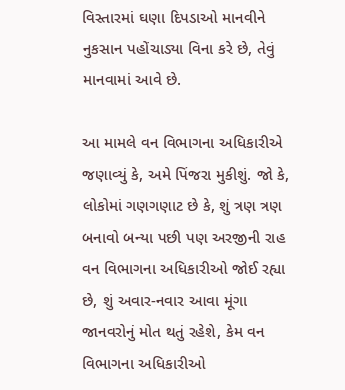વિસ્તારમાં ઘણા દિપડાઓ માનવીને નુકસાન પહોંચાડ્યા વિના કરે છે, તેવું માનવામાં આવે છે.

આ મામલે વન વિભાગના અધિકારીએ જણાવ્યું કે, અમે પિંજરા મુકીશું. જો કે, લોકોમાં ગણગણાટ છે કે, શું ત્રણ ત્રણ બનાવો બન્યા પછી પણ અરજીની રાહ વન વિભાગના અધિકારીઓ જોઈ રહ્યા છે, શું અવાર-નવાર આવા મૂંગા જાનવરોનું મોત થતું રહેશે, કેમ વન વિભાગના અધિકારીઓ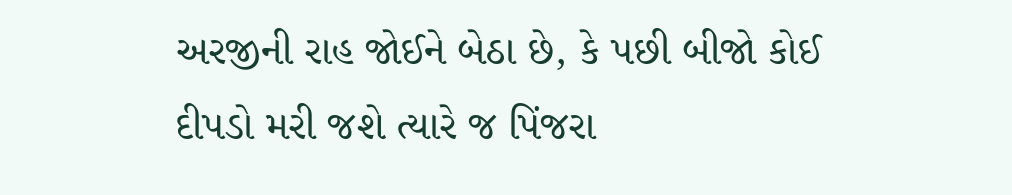અરજીની રાહ જોઈને બેઠા છે, કે પછી બીજો કોઈ દીપડો મરી જશે ત્યારે જ પિંજરા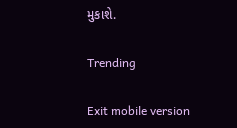મુકાશે.

Trending

Exit mobile version